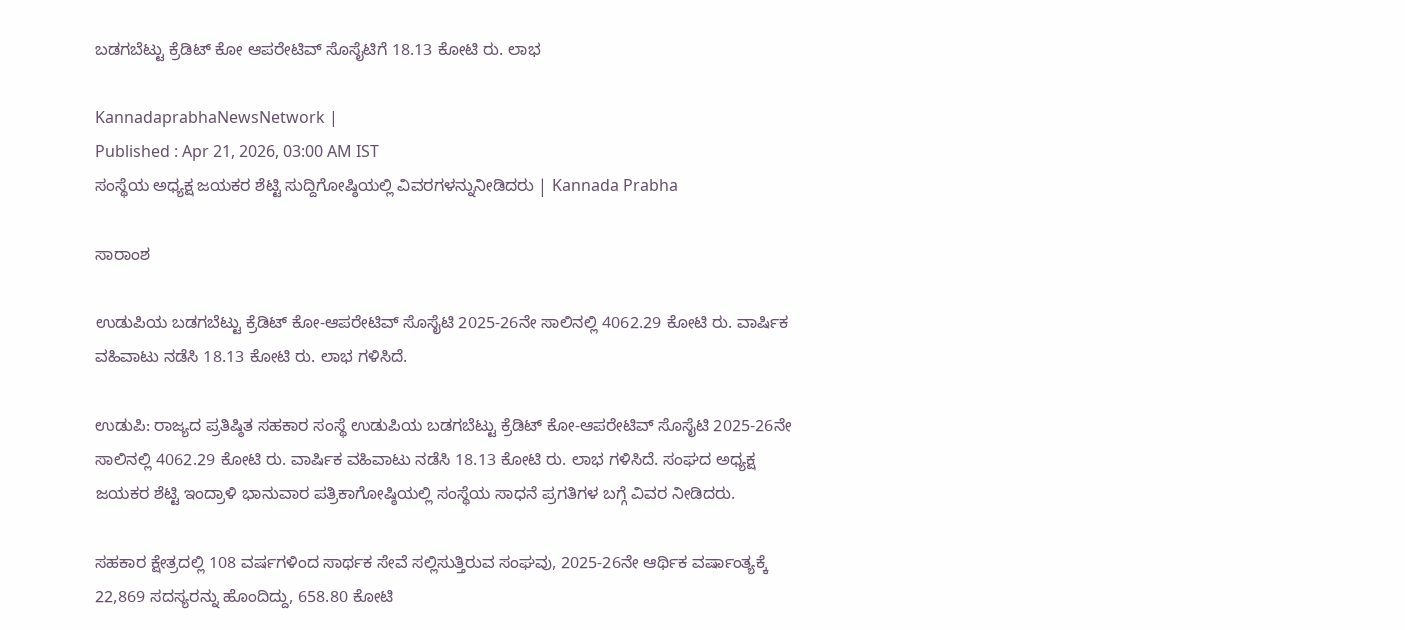ಬಡಗಬೆಟ್ಟು ಕ್ರೆಡಿಟ್ ಕೋ ಆಪರೇಟಿವ್ ಸೊಸೈಟಿಗೆ 18.13 ಕೋಟಿ ರು. ಲಾಭ

KannadaprabhaNewsNetwork |
Published : Apr 21, 2026, 03:00 AM IST
ಸಂಸ್ಥೆಯ ಅಧ್ಯಕ್ಷ ಜಯಕರ ಶೆಟ್ಟಿ ಸುದ್ದಿಗೋಷ್ಠಿಯಲ್ಲಿ ವಿವರಗಳನ್ನುನೀಡಿದರು | Kannada Prabha

ಸಾರಾಂಶ

ಉಡುಪಿಯ ಬಡಗಬೆಟ್ಟು ಕ್ರೆಡಿಟ್ ಕೋ-ಆಪರೇಟಿವ್ ಸೊಸೈಟಿ 2025-26ನೇ ಸಾಲಿನಲ್ಲಿ 4062.29 ಕೋಟಿ ರು. ವಾರ್ಷಿಕ ವಹಿವಾಟು ನಡೆಸಿ 18.13 ಕೋಟಿ ರು. ಲಾಭ ಗಳಿಸಿದೆ.

ಉಡುಪಿ: ರಾಜ್ಯದ ಪ್ರತಿಷ್ಠಿತ ಸಹಕಾರ ಸಂಸ್ಥೆ ಉಡುಪಿಯ ಬಡಗಬೆಟ್ಟು ಕ್ರೆಡಿಟ್ ಕೋ-ಆಪರೇಟಿವ್ ಸೊಸೈಟಿ 2025-26ನೇ ಸಾಲಿನಲ್ಲಿ 4062.29 ಕೋಟಿ ರು. ವಾರ್ಷಿಕ ವಹಿವಾಟು ನಡೆಸಿ 18.13 ಕೋಟಿ ರು. ಲಾಭ ಗಳಿಸಿದೆ. ಸಂಘದ ಅಧ್ಯಕ್ಷ ಜಯಕರ ಶೆಟ್ಟಿ ಇಂದ್ರಾಳಿ ಭಾನುವಾರ ಪತ್ರಿಕಾಗೋಷ್ಠಿಯಲ್ಲಿ ಸಂಸ್ಥೆಯ ಸಾಧನೆ ಪ್ರಗತಿಗಳ ಬಗ್ಗೆ ವಿವರ ನೀಡಿದರು.

ಸಹಕಾರ ಕ್ಷೇತ್ರದಲ್ಲಿ 108 ವರ್ಷಗಳಿಂದ ಸಾರ್ಥಕ ಸೇವೆ ಸಲ್ಲಿಸುತ್ತಿರುವ ಸಂಘವು, 2025-26ನೇ ಆರ್ಥಿಕ ವರ್ಷಾಂತ್ಯಕ್ಕೆ 22,869 ಸದಸ್ಯರನ್ನು ಹೊಂದಿದ್ದು, 658.80 ಕೋಟಿ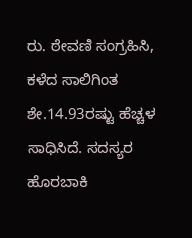ರು. ಠೇವಣಿ ಸಂಗ್ರಹಿಸಿ, ಕಳೆದ ಸಾಲಿಗಿಂತ ಶೇ.14.93ರಷ್ಟು ಹೆಚ್ಚಳ ಸಾಧಿಸಿದೆ. ಸದಸ್ಯರ ಹೊರಬಾಕಿ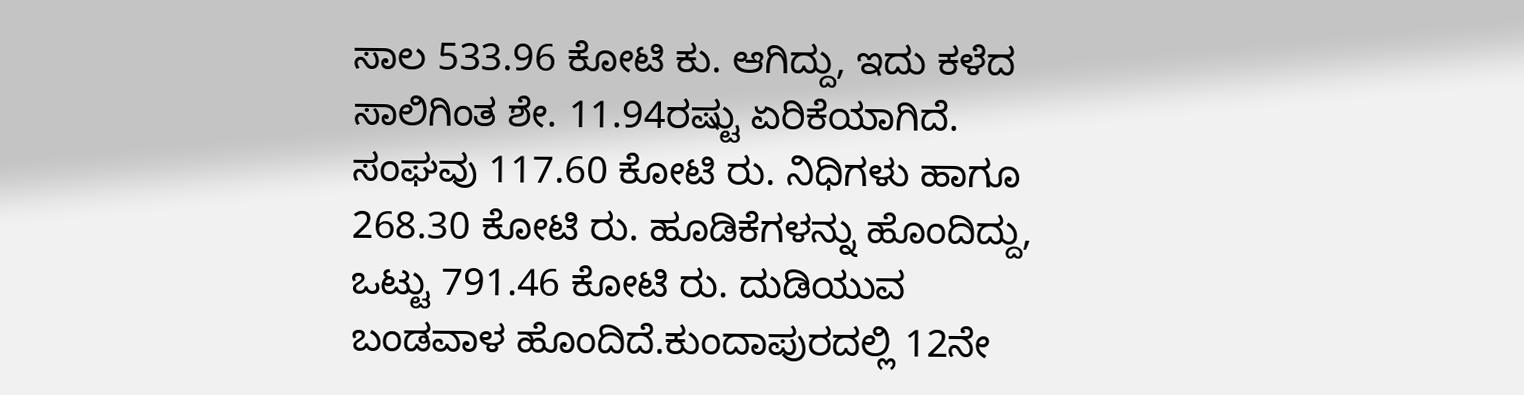ಸಾಲ 533.96 ಕೋಟಿ ಕು. ಆಗಿದ್ದು, ಇದು ಕಳೆದ ಸಾಲಿಗಿಂತ ಶೇ. 11.94ರಷ್ಟು ಏರಿಕೆಯಾಗಿದೆ. ಸಂಘವು 117.60 ಕೋಟಿ ರು. ನಿಧಿಗಳು ಹಾಗೂ 268.30 ಕೋಟಿ ರು. ಹೂಡಿಕೆಗಳನ್ನು ಹೊಂದಿದ್ದು, ಒಟ್ಟು 791.46 ಕೋಟಿ ರು. ದುಡಿಯುವ ಬಂಡವಾಳ ಹೊಂದಿದೆ.ಕುಂದಾಪುರದಲ್ಲಿ 12ನೇ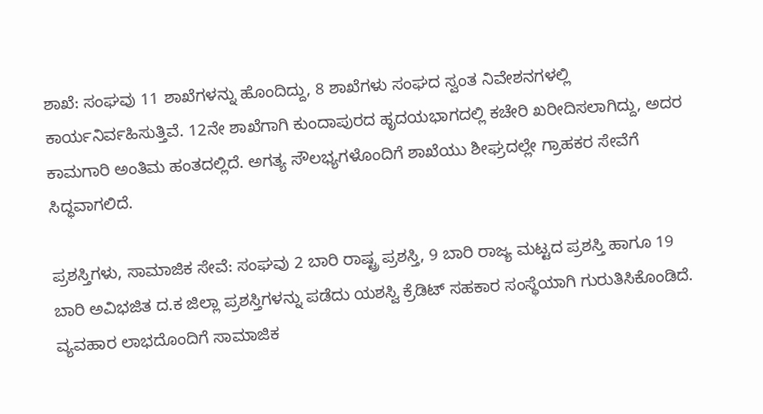ಶಾಖೆ: ಸಂಘವು 11 ಶಾಖೆಗಳನ್ನು ಹೊಂದಿದ್ದು, 8 ಶಾಖೆಗಳು ಸಂಘದ ಸ್ವಂತ ನಿವೇಶನಗಳಲ್ಲಿ ಕಾರ್ಯನಿರ್ವಹಿಸುತ್ತಿವೆ. 12ನೇ ಶಾಖೆಗಾಗಿ ಕುಂದಾಪುರದ ಹೃದಯಭಾಗದಲ್ಲಿ ಕಚೇರಿ ಖರೀದಿಸಲಾಗಿದ್ದು, ಅದರ ಕಾಮಗಾರಿ ಅಂತಿಮ ಹಂತದಲ್ಲಿದೆ. ಅಗತ್ಯ ಸೌಲಭ್ಯಗಳೊಂದಿಗೆ ಶಾಖೆಯು ಶೀಘ್ರದಲ್ಲೇ ಗ್ರಾಹಕರ ಸೇವೆಗೆ ಸಿದ್ಧವಾಗಲಿದೆ.

ಪ್ರಶಸ್ತಿಗಳು, ಸಾಮಾಜಿಕ ಸೇವೆ: ಸಂಘವು 2 ಬಾರಿ ರಾಷ್ಟ್ರ ಪ್ರಶಸ್ತಿ, 9 ಬಾರಿ ರಾಜ್ಯ ಮಟ್ಟದ ಪ್ರಶಸ್ತಿ ಹಾಗೂ 19 ಬಾರಿ ಅವಿಭಜಿತ ದ.ಕ ಜಿಲ್ಲಾ ಪ್ರಶಸ್ತಿಗಳನ್ನು ಪಡೆದು ಯಶಸ್ವಿ ಕ್ರೆಡಿಟ್ ಸಹಕಾರ ಸಂಸ್ಥೆಯಾಗಿ ಗುರುತಿಸಿಕೊಂಡಿದೆ. ವ್ಯವಹಾರ ಲಾಭದೊಂದಿಗೆ ಸಾಮಾಜಿಕ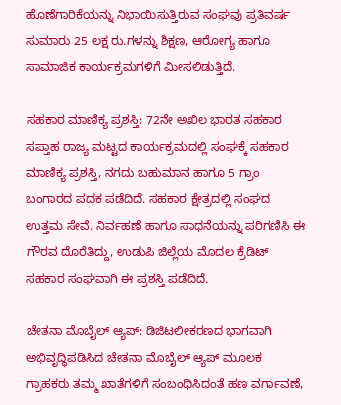ಹೊಣೆಗಾರಿಕೆಯನ್ನು ನಿಭಾಯಿಸುತ್ತಿರುವ ಸಂಘವು ಪ್ರತಿವರ್ಷ ಸುಮಾರು 25 ಲಕ್ಷ ರು.ಗಳನ್ನು ಶಿಕ್ಷಣ, ಆರೋಗ್ಯ ಹಾಗೂ ಸಾಮಾಜಿಕ ಕಾರ್ಯಕ್ರಮಗಳಿಗೆ ಮೀಸಲಿಡುತ್ತಿದೆ.

ಸಹಕಾರ ಮಾಣಿಕ್ಯ ಪ್ರಶಸ್ತಿ: 72ನೇ ಅಖಿಲ ಭಾರತ ಸಹಕಾರ ಸಪ್ತಾಹ ರಾಜ್ಯ ಮಟ್ಟದ ಕಾರ್ಯಕ್ರಮದಲ್ಲಿ ಸಂಘಕ್ಕೆ ಸಹಕಾರ ಮಾಣಿಕ್ಯ ಪ್ರಶಸ್ತಿ, ನಗದು ಬಹುಮಾನ ಹಾಗೂ 5 ಗ್ರಾಂ ಬಂಗಾರದ ಪದಕ ಪಡೆದಿದೆ. ಸಹಕಾರ ಕ್ಷೇತ್ರದಲ್ಲಿ ಸಂಘದ ಉತ್ತಮ ಸೇವೆ. ನಿರ್ವಹಣೆ ಹಾಗೂ ಸಾಧನೆಯನ್ನು ಪರಿಗಣಿಸಿ ಈ ಗೌರವ ದೊರೆತಿದ್ದು, ಉಡುಪಿ ಜಿಲ್ಲೆಯ ಮೊದಲ ಕ್ರೆಡಿಟ್ ಸಹಕಾರ ಸಂಘವಾಗಿ ಈ ಪ್ರಶಸ್ತಿ ಪಡೆದಿದೆ.

ಚೇತನಾ ಮೊಬೈಲ್ ಆ್ಯಪ್: ಡಿಜಿಟಲೀಕರಣದ ಭಾಗವಾಗಿ ಅಭಿವೃದ್ಧಿಪಡಿಸಿದ ಚೇತನಾ ಮೊಬೈಲ್ ಆ್ಯಪ್ ಮೂಲಕ ಗ್ರಾಹಕರು ತಮ್ಮ ಖಾತೆಗಳಿಗೆ ಸಂಬಂಧಿಸಿದಂತೆ ಹಣ ವರ್ಗಾವಣೆ,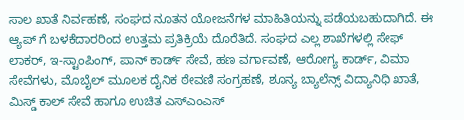ಸಾಲ ಖಾತೆ ನಿರ್ವಹಣೆ, ಸಂಘದ ನೂತನ ಯೋಜನೆಗಳ ಮಾಹಿತಿಯನ್ನು ಪಡೆಯಬಹುದಾಗಿದೆ. ಈ ಆ್ಯಪ್ ಗೆ ಬಳಕೆದಾರರಿಂದ ಉತ್ತಮ ಪ್ರತಿಕ್ರಿಯೆ ದೊರೆತಿದೆ. ಸಂಘದ ಎಲ್ಲ ಶಾಖೆಗಳಲ್ಲಿ ಸೇಫ್ ಲಾಕರ್, ಇ-ಸ್ಟಾಂಪಿಂಗ್, ಪಾನ್ ಕಾರ್ಡ್ ಸೇವೆ, ಹಣ ವರ್ಗಾವಣೆ, ಆರೋಗ್ಯ ಕಾರ್ಡ್, ವಿಮಾ ಸೇವೆಗಳು, ಮೊಬೈಲ್ ಮೂಲಕ ದೈನಿಕ ಠೇವಣಿ ಸಂಗ್ರಹಣೆ, ಶೂನ್ಯ ಬ್ಯಾಲೆನ್ಸ್ ವಿದ್ಯಾನಿಧಿ ಖಾತೆ, ಮಿಸ್ಡ್ ಕಾಲ್ ಸೇವೆ ಹಾಗೂ ಉಚಿತ ಎಸ್‌ಎಂಎಸ್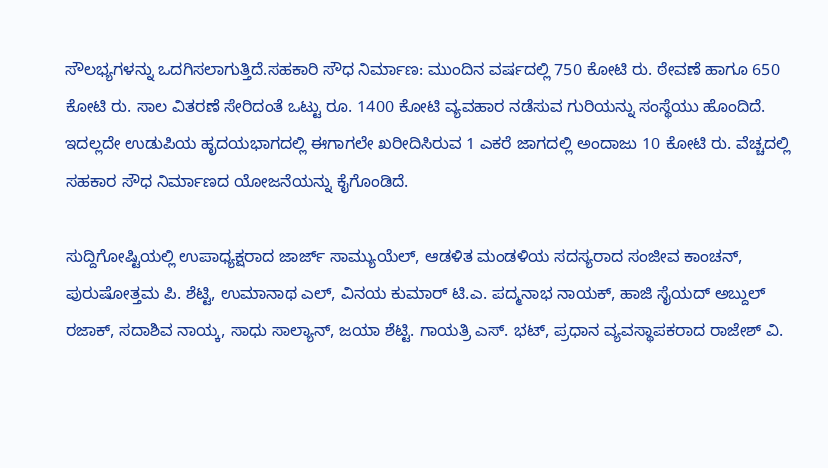ಸೌಲಭ್ಯಗಳನ್ನು ಒದಗಿಸಲಾಗುತ್ತಿದೆ.ಸಹಕಾರಿ ಸೌಧ ನಿರ್ಮಾಣ: ಮುಂದಿನ ವರ್ಷದಲ್ಲಿ 750 ಕೋಟಿ ರು. ಠೇವಣೆ ಹಾಗೂ 650 ಕೋಟಿ ರು. ಸಾಲ ವಿತರಣೆ ಸೇರಿದಂತೆ ಒಟ್ಟು ರೂ. 1400 ಕೋಟಿ ವ್ಯವಹಾರ ನಡೆಸುವ ಗುರಿಯನ್ನು ಸಂಸ್ಥೆಯು ಹೊಂದಿದೆ. ಇದಲ್ಲದೇ ಉಡುಪಿಯ ಹೃದಯಭಾಗದಲ್ಲಿ ಈಗಾಗಲೇ ಖರೀದಿಸಿರುವ 1 ಎಕರೆ ಜಾಗದಲ್ಲಿ ಅಂದಾಜು 10 ಕೋಟಿ ರು. ವೆಚ್ಚದಲ್ಲಿ ಸಹಕಾರ ಸೌಧ ನಿರ್ಮಾಣದ ಯೋಜನೆಯನ್ನು ಕೈಗೊಂಡಿದೆ.

ಸುದ್ದಿಗೋಷ್ಟಿಯಲ್ಲಿ ಉಪಾಧ್ಯಕ್ಷರಾದ ಜಾರ್ಜ್ ಸಾಮ್ಯುಯೆಲ್, ಆಡಳಿತ ಮಂಡಳಿಯ ಸದಸ್ಯರಾದ ಸಂಜೀವ ಕಾಂಚನ್, ಪುರುಷೋತ್ತಮ ಪಿ. ಶೆಟ್ಟಿ, ಉಮಾನಾಥ ಎಲ್, ವಿನಯ ಕುಮಾರ್ ಟಿ.ಎ. ಪದ್ಮನಾಭ ನಾಯಕ್, ಹಾಜಿ ಸೈಯದ್ ಅಬ್ದುಲ್ ರಜಾಕ್, ಸದಾಶಿವ ನಾಯ್ಕ, ಸಾಧು ಸಾಲ್ಯಾನ್, ಜಯಾ ಶೆಟ್ಟಿ. ಗಾಯತ್ರಿ ಎಸ್. ಭಟ್, ಪ್ರಧಾನ ವ್ಯವಸ್ಥಾಪಕರಾದ ರಾಜೇಶ್ ವಿ.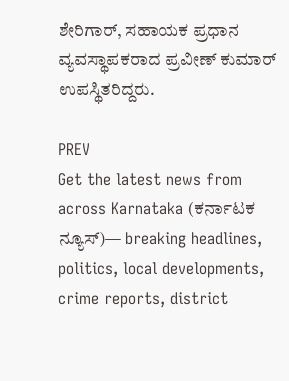ಶೇರಿಗಾರ್, ಸಹಾಯಕ ಪ್ರಧಾನ ವ್ಯವಸ್ಥಾಪಕರಾದ ಪ್ರವೀಣ್ ಕುಮಾರ್ ಉಪಸ್ಥಿತರಿದ್ದರು.

PREV
Get the latest news from across Karnataka (ಕರ್ನಾಟಕ ನ್ಯೂಸ್)— breaking headlines, politics, local developments, crime reports, district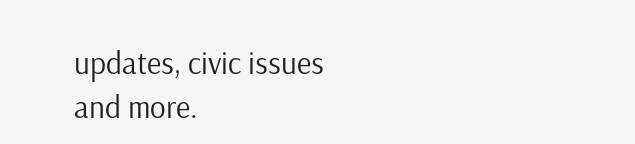updates, civic issues and more.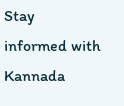Stay informed with Kannada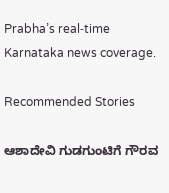Prabha’s real‑time Karnataka news coverage.

Recommended Stories

ಆಶಾದೇವಿ ಗುಡಗುಂಟಿಗೆ ಗೌರವ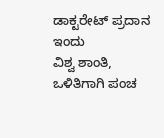ಡಾಕ್ಟರೇಟ್‌ ಪ್ರದಾನ ಇಂದು
ವಿಶ್ವ ಶಾಂತಿ, ಒಳಿತಿಗಾಗಿ ಪಂಚ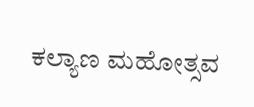ಕಲ್ಯಾಣ ಮಹೋತ್ಸವ